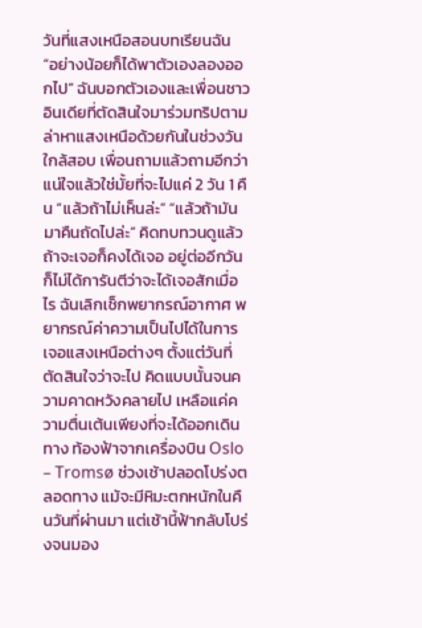วันที่แสงเหนือสอนบทเรียนฉัน
“อย่างน้อยก็ได้พาตัวเองลองออกไป” ฉันบอกตัวเองและเพื่อนชาวอินเดียที่ตัดสินใจมาร่วมทริปตามล่าหาแสงเหนือด้วยกันในช่วงวันใกล้สอบ เพื่อนถามแล้วถามอีกว่าแน่ใจแล้วใช่มั้ยที่จะไปแค่ 2 วัน 1 คืน “แล้วถ้าไม่เห็นล่ะ” “แล้วถ้ามันมาคืนถัดไปล่ะ” คิดทบทวนดูแล้ว ถ้าจะเจอก็คงได้เจอ อยู่ต่ออีกวันก็ไม่ได้การันตีว่าจะได้เจอสักเมื่อไร ฉันเลิกเช็กพยากรณ์อากาศ พยากรณ์ค่าความเป็นไปได้ในการเจอแสงเหนือต่างๆ ตั้งแต่วันที่ตัดสินใจว่าจะไป คิดแบบนั้นจนความคาดหวังคลายไป เหลือแค่ความตื่นเต้นเพียงที่จะได้ออกเดินทาง ท้องฟ้าจากเครื่องบิน Oslo – Tromsø ช่วงเช้าปลอดโปร่งตลอดทาง แม้จะมีหิมะตกหนักในคืนวันที่ผ่านมา แต่เช้านี้ฟ้ากลับโปร่งจนมอง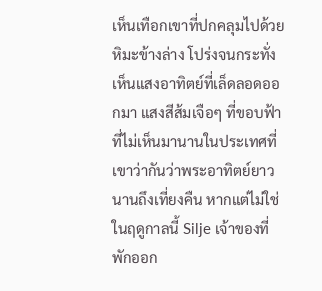เห็นเทือกเขาที่ปกคลุมไปด้วยหิมะข้างล่าง โปร่งจนกระทั่งเห็นแสงอาทิตย์ที่เล็ดลอดออกมา แสงสีส้มเจือๆ ที่ขอบฟ้าที่ไม่เห็นมานานในประเทศที่เขาว่ากันว่าพระอาทิตย์ยาวนานถึงเที่ยงคืน หากแต่ไม่ใช่ในฤดูกาลนี้ Silje เจ้าของที่พักออก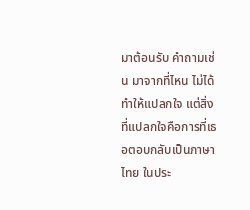มาต้อนรับ คำถามเช่น มาจากที่ไหน ไม่ได้ทำให้แปลกใจ แต่สิ่งที่แปลกใจคือการที่เธอตอบกลับเป็นภาษาไทย ในประ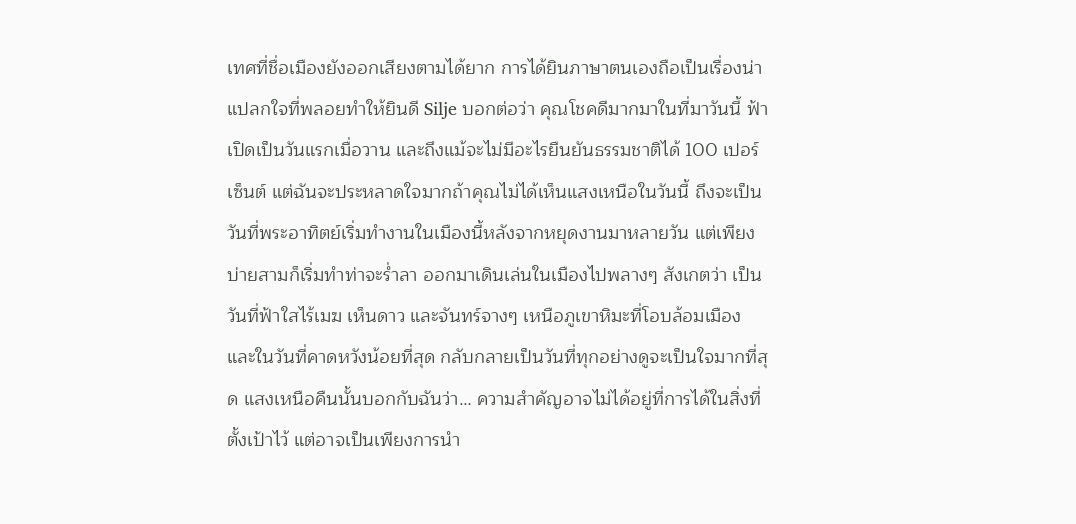เทศที่ชื่อเมืองยังออกเสียงตามได้ยาก การได้ยินภาษาตนเองถือเป็นเรื่องน่าแปลกใจที่พลอยทำให้ยินดี Silje บอกต่อว่า คุณโชคดีมากมาในที่มาวันนี้ ฟ้าเปิดเป็นวันแรกเมื่อวาน และถึงแม้จะไม่มีอะไรยืนยันธรรมชาติได้ 100 เปอร์เซ็นต์ แต่ฉันจะประหลาดใจมากถ้าคุณไม่ได้เห็นแสงเหนือในวันนี้ ถึงจะเป็นวันที่พระอาทิตย์เริ่มทำงานในเมืองนี้หลังจากหยุดงานมาหลายวัน แต่เพียงบ่ายสามก็เริ่มทำท่าจะร่ำลา ออกมาเดินเล่นในเมืองไปพลางๆ สังเกตว่า เป็นวันที่ฟ้าใสไร้เมฆ เห็นดาว และจันทร์จางๆ เหนือภูเขาหิมะที่โอบล้อมเมือง และในวันที่คาดหวังน้อยที่สุด กลับกลายเป็นวันที่ทุกอย่างดูจะเป็นใจมากที่สุด แสงเหนือคืนนั้นบอกกับฉันว่า… ความสำคัญอาจไม่ได้อยู่ที่การได้ในสิ่งที่ตั้งเป้าไว้ แต่อาจเป็นเพียงการนำ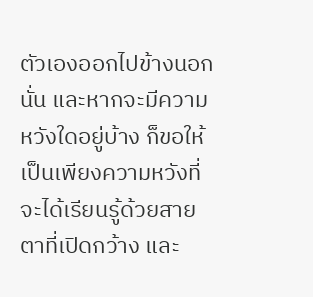ตัวเองออกไปข้างนอกนั่น และหากจะมีความหวังใดอยู่บ้าง ก็ขอให้เป็นเพียงความหวังที่จะได้เรียนรู้ด้วยสายตาที่เปิดกว้าง และ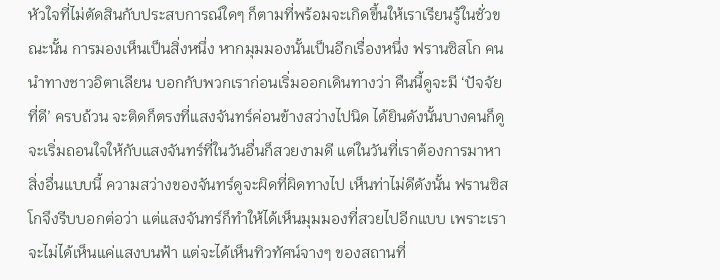หัวใจที่ไม่ตัดสินกับประสบการณ์ใดๆ ก็ตามที่พร้อมจะเกิดขึ้นให้เราเรียนรู้ในชั่วขณะนั้น การมองเห็นเป็นสิ่งหนึ่ง หากมุมมองนั้นเป็นอีกเรื่องหนึ่ง ฟรานซิสโก คนนำทางชาวอิตาเลียน บอกกับพวกเราก่อนเริ่มออกเดินทางว่า คืนนี้ดูจะมี ‘ปัจจัยที่ดี’ ครบถ้วน จะติดก็ตรงที่แสงจันทร์ค่อนข้างสว่างไปนิด ได้ยินดังนั้นบางคนก็ดูจะเริ่มถอนใจให้กับแสงจันทร์ที่ในวันอื่นก็สวยงามดี แต่ในวันที่เราต้องการมาหาสิ่งอื่นแบบนี้ ความสว่างของจันทร์ดูจะผิดที่ผิดทางไป เห็นท่าไม่ดีดังนั้น ฟรานซิสโกจึงรีบบอกต่อว่า แต่แสงจันทร์ก็ทำให้ได้เห็นมุมมองที่สวยไปอีกแบบ เพราะเราจะไม่ได้เห็นแค่แสงบนฟ้า แต่จะได้เห็นทิวทัศน์จางๆ ของสถานที่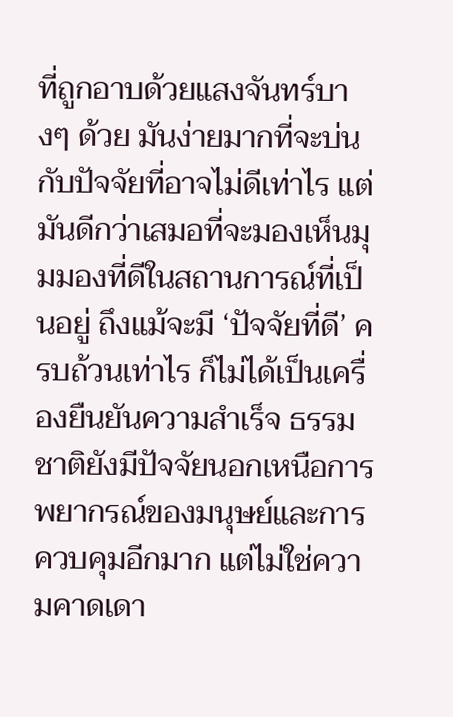ที่ถูกอาบด้วยแสงจันทร์บางๆ ด้วย มันง่ายมากที่จะบ่นกับปัจจัยที่อาจไม่ดีเท่าไร แต่มันดีกว่าเสมอที่จะมองเห็นมุมมองที่ดีในสถานการณ์ที่เป็นอยู่ ถึงแม้จะมี ‘ปัจจัยที่ดี’ ครบถ้วนเท่าไร ก็ไม่ได้เป็นเครื่องยืนยันความสำเร็จ ธรรมชาติยังมีปัจจัยนอกเหนือการพยากรณ์ของมนุษย์และการควบคุมอีกมาก แต่ไม่ใช่ความคาดเดา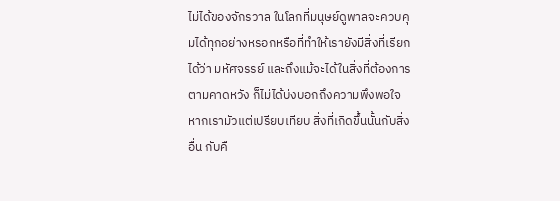ไม่ได้ของจักรวาล ในโลกที่มนุษย์ดูพาลจะควบคุมได้ทุกอย่างหรอกหรือที่ทำให้เรายังมีสิ่งที่เรียกได้ว่า มหัศจรรย์ และถึงแม้จะได้ในสิ่งที่ต้องการตามคาดหวัง ก็ไม่ได้บ่งบอกถึงความพึงพอใจ หากเรามัวแต่เปรียบเทียบ สิ่งที่เกิดขึ้นนั้นกับสิ่งอื่น กับคื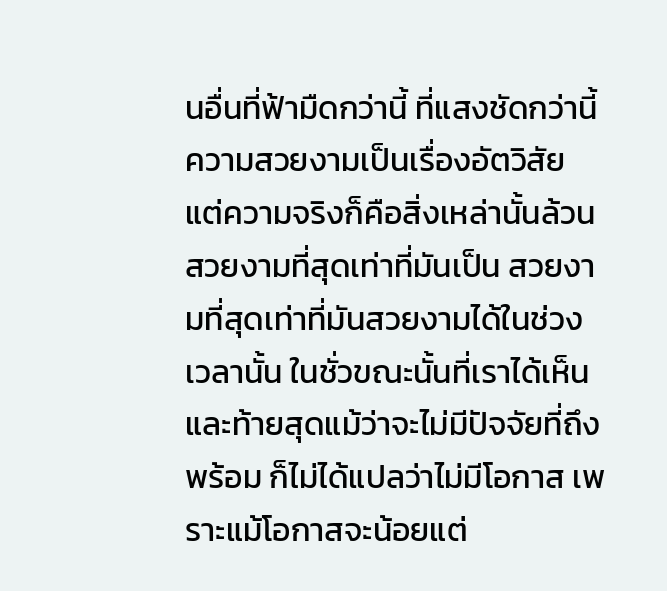นอื่นที่ฟ้ามืดกว่านี้ ที่แสงชัดกว่านี้ ความสวยงามเป็นเรื่องอัตวิสัย แต่ความจริงก็คือสิ่งเหล่านั้นล้วนสวยงามที่สุดเท่าที่มันเป็น สวยงามที่สุดเท่าที่มันสวยงามได้ในช่วงเวลานั้น ในชั่วขณะนั้นที่เราได้เห็น และท้ายสุดแม้ว่าจะไม่มีปัจจัยที่ถึงพร้อม ก็ไม่ได้แปลว่าไม่มีโอกาส เพราะแม้โอกาสจะน้อยแต่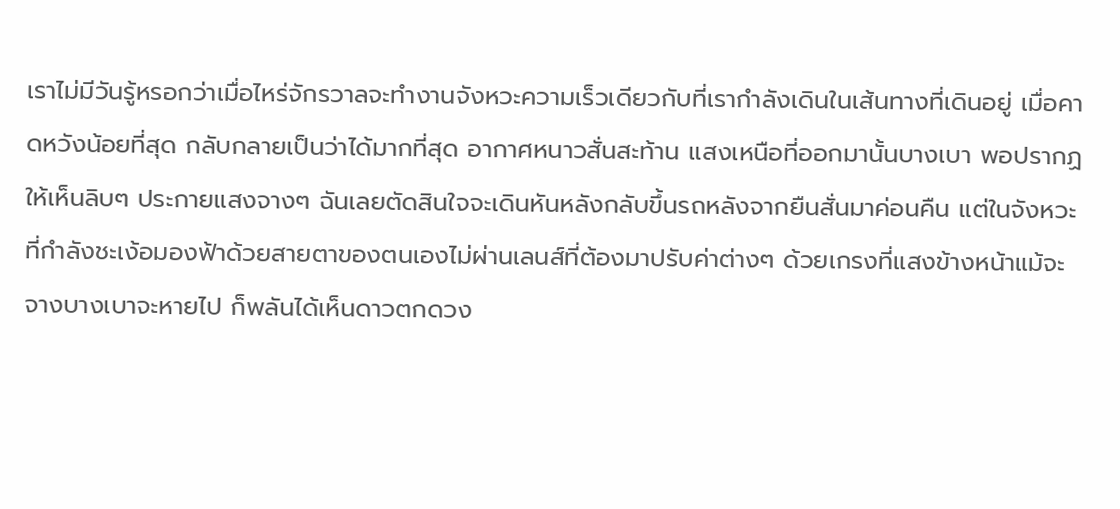เราไม่มีวันรู้หรอกว่าเมื่อไหร่จักรวาลจะทำงานจังหวะความเร็วเดียวกับที่เรากำลังเดินในเส้นทางที่เดินอยู่ เมื่อคาดหวังน้อยที่สุด กลับกลายเป็นว่าได้มากที่สุด อากาศหนาวสั่นสะท้าน แสงเหนือที่ออกมานั้นบางเบา พอปรากฏให้เห็นลิบๆ ประกายแสงจางๆ ฉันเลยตัดสินใจจะเดินหันหลังกลับขึ้นรถหลังจากยืนสั่นมาค่อนคืน แต่ในจังหวะที่กำลังชะเง้อมองฟ้าด้วยสายตาของตนเองไม่ผ่านเลนส์ที่ต้องมาปรับค่าต่างๆ ด้วยเกรงที่แสงข้างหน้าแม้จะจางบางเบาจะหายไป ก็พลันได้เห็นดาวตกดวง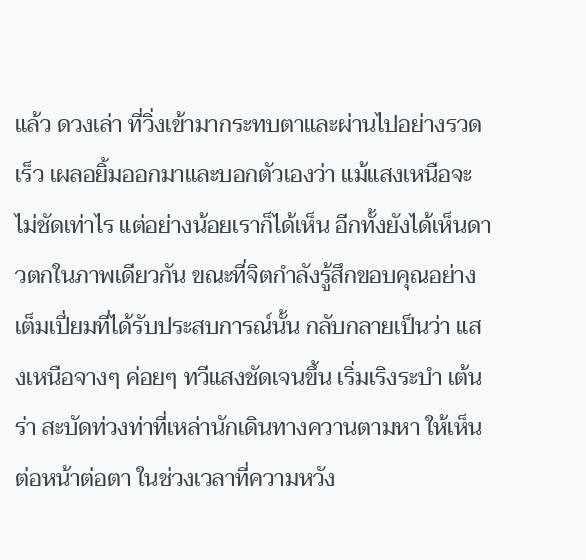แล้ว ดวงเล่า ที่วิ่งเข้ามากระทบตาและผ่านไปอย่างรวดเร็ว เผลอยิ้มออกมาและบอกตัวเองว่า แม้แสงเหนือจะไม่ชัดเท่าไร แต่อย่างน้อยเราก็ได้เห็น อีกทั้งยังได้เห็นดาวตกในภาพเดียวกัน ขณะที่จิตกำลังรู้สึกขอบคุณอย่างเต็มเปี่ยมที่ได้รับประสบการณ์นั้น กลับกลายเป็นว่า แสงเหนือจางๆ ค่อยๆ ทวีแสงชัดเจนขึ้น เริ่มเริงระบำ เต้นร่า สะบัดท่วงท่าที่เหล่านักเดินทางควานตามหา ให้เห็นต่อหน้าต่อตา ในช่วงเวลาที่ความหวัง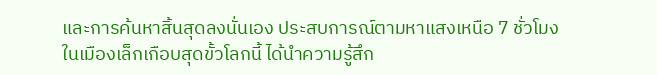และการค้นหาสิ้นสุดลงนั่นเอง ประสบการณ์ตามหาแสงเหนือ 7 ชั่วโมงในเมืองเล็กเกือบสุดขั้วโลกนี้ ได้นำความรู้สึก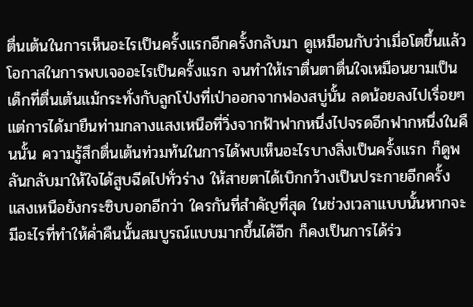ตื่นเต้นในการเห็นอะไรเป็นครั้งแรกอีกครั้งกลับมา ดูเหมือนกับว่าเมื่อโตขึ้นแล้ว โอกาสในการพบเจออะไรเป็นครั้งแรก จนทำให้เราตื่นตาตื่นใจเหมือนยามเป็นเด็กที่ตื่นเต้นแม้กระทั่งกับลูกโป่งที่เป่าออกจากฟองสบู่นั้น ลดน้อยลงไปเรื่อยๆ แต่การได้มายืนท่ามกลางแสงเหนือที่วิ่งจากฟ้าฟากหนึ่งไปจรดอีกฟากหนึ่งในคืนนั้น ความรู้สึกตื่นเต้นท่วมท้นในการได้พบเห็นอะไรบางสิ่งเป็นครั้งแรก ก็ดูพลันกลับมาให้ใจได้สูบฉีดไปทั่วร่าง ให้สายตาได้เบิกกว้างเป็นประกายอีกครั้ง แสงเหนือยังกระซิบบอกอีกว่า ใครกันที่สำคัญที่สุด ในช่วงเวลาแบบนั้นหากจะมีอะไรที่ทำให้ค่ำคืนนั้นสมบูรณ์แบบมากขึ้นได้อีก ก็คงเป็นการได้ร่ว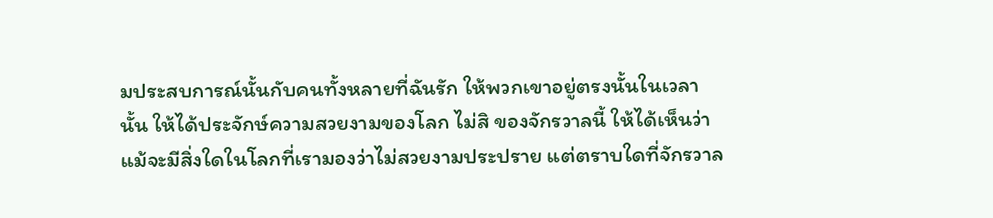มประสบการณ์นั้นกับคนทั้งหลายที่ฉันรัก ให้พวกเขาอยู่ตรงนั้นในเวลานั้น ให้ได้ประจักษ์ความสวยงามของโลก ไม่สิ ของจักรวาลนี้ ให้ได้เห็นว่าแม้จะมีสิ่งใดในโลกที่เรามองว่าไม่สวยงามประปราย แต่ตราบใดที่จักรวาล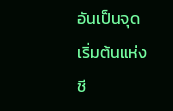อันเป็นจุดเริ่มต้นแห่งชี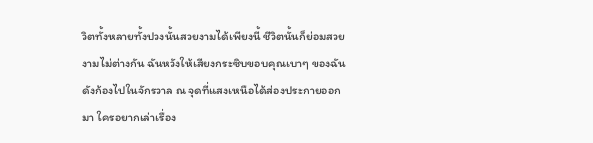วิตทั้งหลายทั้งปวงนั้นสวยงามได้เพียงนี้ ชีวิตนั้นก็ย่อมสวยงามไม่ต่างกัน ฉันหวังให้เสียงกระซิบขอบคุณเบาๆ ของฉันดังก้องไปในจักรวาล ณ จุดที่แสงเหนือได้ส่องประกายออกมา ใครอยากเล่าเรื่อง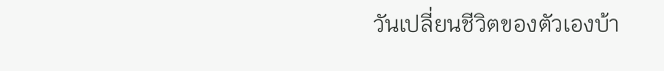วันเปลี่ยนชีวิตของตัวเองบ้า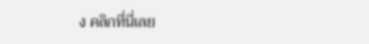ง คลิกที่นี่เลย